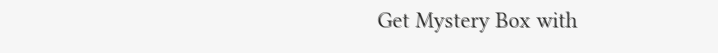Get Mystery Box with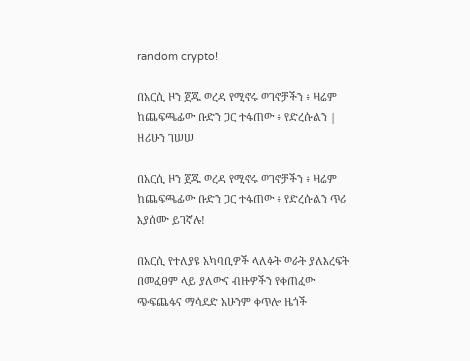random crypto!

በአርሲ ዞን ጀጁ ወረዳ የሚኖሩ ወገኖቻችን ፥ ዛሬም ከጨፍጫፊው ቡድን ጋር ተፋጠው ፥ የድረሱልን | ዘሪሁን ገሠሠ

በአርሲ ዞን ጀጁ ወረዳ የሚኖሩ ወገኖቻችን ፥ ዛሬም ከጨፍጫፊው ቡድን ጋር ተፋጠው ፥ የድረሱልን ጥሪ እያሰሙ ይገኛሉ!

በአርሲ የተለያዩ አካባቢዎች ላለፉት ወራት ያለእረፍት በመፈፀም ላይ ያለውና ብዙዎችን የቀጠፈው ጭፍጨፋና ማሳደድ አሁንም ቀጥሎ ዜጎች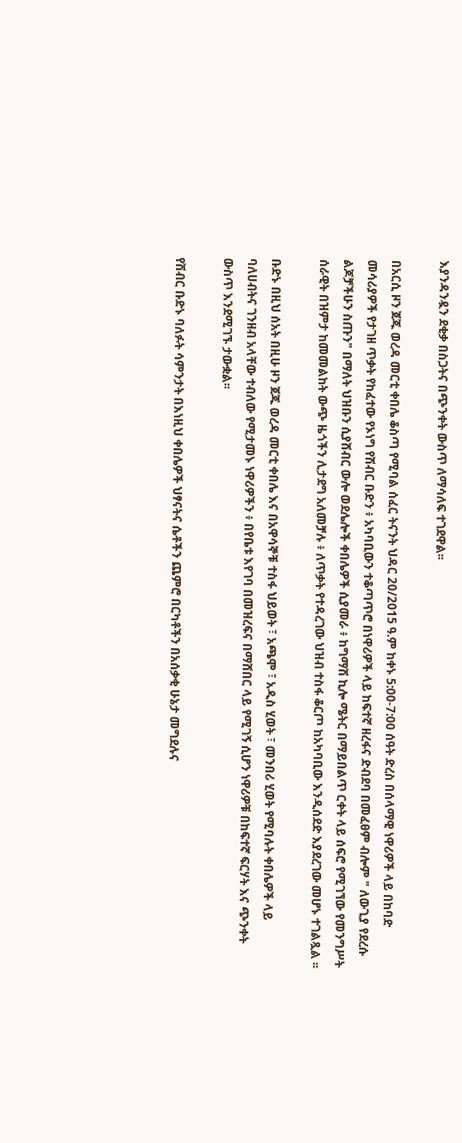እያንዳንዷን ደቂቃ በስጋትና በጭንቀት ውስጥ ለማሳለፍ ተገደዋል፡፡

በአርሲ ዞን ጀጁ ወረዳ መርቲ ቀበሌ ቆስጣ የሚባል ሰፈር ትናንት ህዳር 20/2015 ዓ.ም ከቀኑ 5:00-7:00 ሰዓት ድረስ በሰላማዊ ነዋሪዎች ላይ በከባድ መሳሪያዎች የታገዘ ጥቃት የከፈተው የኦነግ የሽብር ቡድን ፥ አካባቢውን ተቆጣጥሮ በነዋሪዎች ላይ ከፍተኛ ዘረፋና ድብደባ በመፈፀም ብሎም " ለውጊያ የደረሱ ልጆቻችሁን ስጡን" በማለት ህዝቡን ሲያሸብር ውሎ ወደሌሎች ቀበሌዎች ሲያመራ ፥ ከግማሽ ኪሎ ሜትር በማይበልጥ ርቀት ላይ ሰፍሮ የሚገኘው የመንግሥት ሰራዊት በዝምታ ከመመልከት ውጭ ዜጎችን ሊታደግ አለመቻሉ ፥ ለጥቃት የተዳረገው ህዝብ ተስፋ ቆርጦ ከአካባቢው እንዲሰደድ እያደረገው መሆኑ ተገልጿል ፡፡

ቡድኑ በዚህ ሰአት በዚሁ ዞን ጀጁ ወረዳ መርቲ ቀበሌ እና በአዋሳኞቹ ተስፋ ህይወት ፣ አጫሞ ፣ አዲስ ሂወት ፣ መንበሪ ሂወት የሚባሉት ቀበሌዎች ላይ ባለሀብትና ገንዘብ አላቸው ተብለው የሚታመኑ ነዋሪዎችን ፥ በየቤቱ እየገባ በመዝረፍና በማሸበር ላይ የሚገኝ ሲሆን ነዋሪዎቹ በከፍተኛ ፍርሃት እና ጭንቀት ውስጥ እንደሚገኙ ታውቋል፡፡

የሽብር ቡድኑ ባለፉት ሳምንታት በእነዚህ ቀበሌዎች ህፃናትና ሴቶችን ጨምሮ በርካቶችን በአሰቃቂ ሁኔታ መግደሉና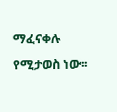ማፈናቀሉ የሚታወስ ነው፡፡